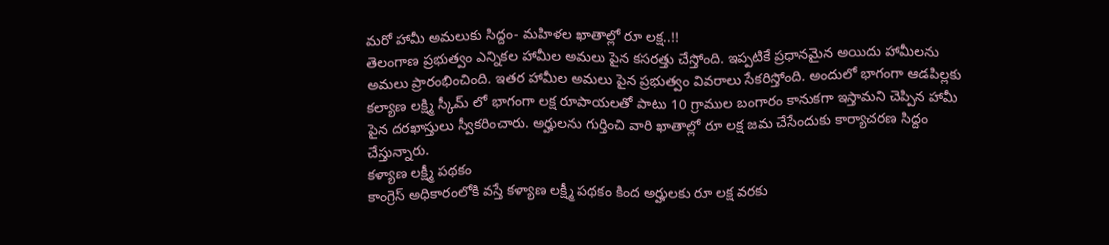మరో హామీ అమలుకు సిద్దం- మహిళల ఖాతాల్లో రూ లక్ష..!!
తెలంగాణ ప్రభుత్వం ఎన్నికల హామీల అమలు పైన కసరత్తు చేస్తోంది. ఇప్పటికే ప్రధానమైన అయిదు హామీలను అమలు ప్రారంభించింది. ఇతర హామీల అమలు పైన ప్రభుత్వం వివరాలు సేకరిస్తోంది. అందులో భాగంగా ఆడపిల్లకు కల్యాణ లక్ష్మి స్కీమ్ లో భాగంగా లక్ష రూపాయలతో పాటు 10 గ్రాముల బంగారం కానుకగా ఇస్తామని చెప్పిన హామీ పైన దరఖాస్తులు స్వీకరించారు. అర్హులను గుర్తించి వారి ఖాతాల్లో రూ లక్ష జమ చేసేందుకు కార్యాచరణ సిద్దం చేస్తున్నారు.
కళ్యాణ లక్ష్మీ పథకం
కాంగ్రెస్ అధికారంలోకి వస్తే కళ్యాణ లక్ష్మీ పథకం కింద అర్హులకు రూ లక్ష వరకు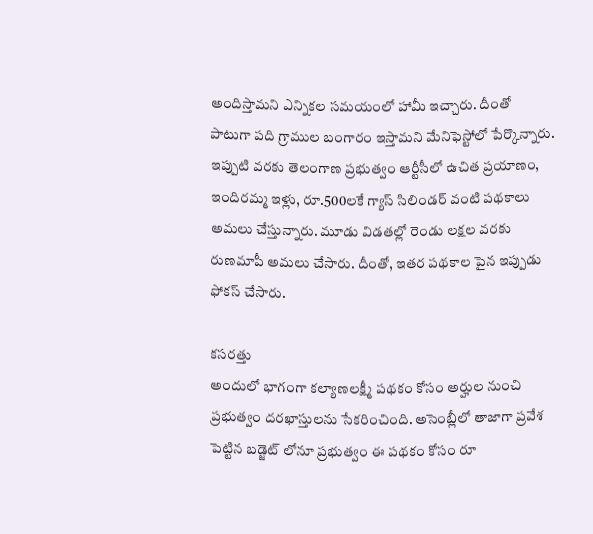అందిస్తామని ఎన్నికల సమయంలో హామీ ఇచ్చారు. దీంతో పాటుగా పది గ్రాముల బంగారం ఇస్తామని మేనిఫెస్టోలో పేర్కొన్నారు. ఇప్పుటి వరకు తెలంగాణ ప్రభుత్వం ఆర్టీసీలో ఉచిత ప్రయాణం, ఇందిరమ్మ ఇళ్లు, రూ.500లకే గ్యాస్ సిలిండర్ వంటి పథకాలు అమలు చేస్తున్నారు. మూడు విడతల్లో రెండు లక్షల వరకు రుణమాపీ అమలు చేసారు. దీంతో, ఇతర పథకాల పైన ఇప్పుడు ఫోకస్ చేసారు.

కసరత్తు
అందులో భాగంగా కల్యాణలక్ష్మీ పథకం కోసం అర్హుల నుంచి ప్రభుత్వం దరఖాస్తులను సేకరించింది. అసెంబ్లీలో తాజాగా ప్రవేశ పెట్టిన బడ్జెట్ లోనూ ప్రభుత్వం ఈ పథకం కోసం రూ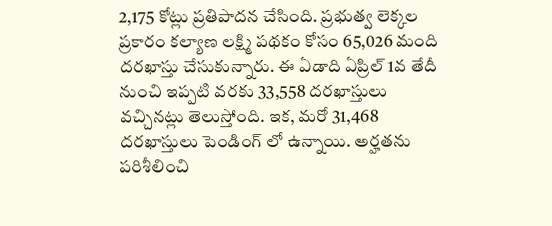2,175 కోట్లు ప్రతిపాదన చేసింది. ప్రభుత్వ లెక్కల ప్రకారం కల్యాణ లక్ష్మి పథకం కోసం 65,026 మంది దరఖాస్తు చేసుకున్నారు. ఈ ఏడాది ఏప్రిల్ 1వ తేదీ నుంచి ఇప్పటి వరకు 33,558 దరఖాస్తులు వచ్చినట్లు తెలుస్తోంది. ఇక, మరో 31,468 దరఖాస్తులు పెండింగ్ లో ఉన్నాయి. అర్హతను పరిశీలించి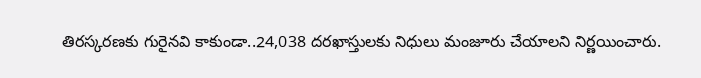తిరస్కరణకు గురైనవి కాకుండా..24,038 దరఖాస్తులకు నిధులు మంజూరు చేయాలని నిర్ణయించారు.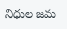నిధుల జమ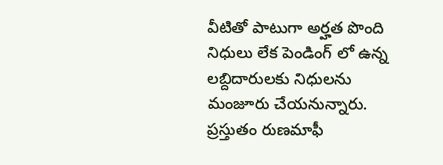వీటితో పాటుగా అర్హత పొంది నిధులు లేక పెండింగ్ లో ఉన్న లబ్దిదారులకు నిధులను మంజూరు చేయనున్నారు. ప్రస్తుతం రుణమాఫీ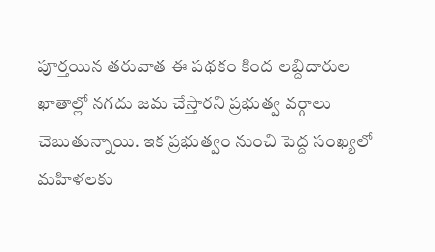పూర్తయిన తరువాత ఈ పథకం కింద లబ్దిదారుల ఖాతాల్లో నగదు జమ చేస్తారని ప్రభుత్వ వర్గాలు చెబుతున్నాయి. ఇక ప్రభుత్వం నుంచి పెద్ద సంఖ్యలో మహిళలకు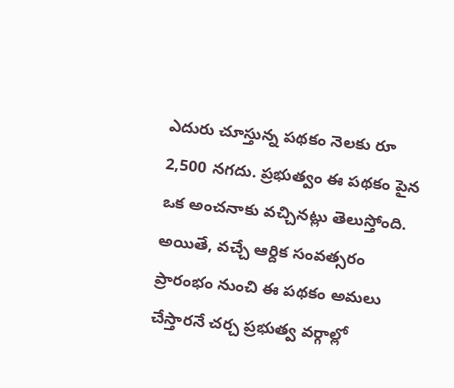ఎదురు చూస్తున్న పథకం నెలకు రూ 2,500 నగదు. ప్రభుత్వం ఈ పథకం పైన ఒక అంచనాకు వచ్చినట్లు తెలుస్తోంది. అయితే, వచ్చే ఆర్దిక సంవత్సరం ప్రారంభం నుంచి ఈ పథకం అమలు చేస్తారనే చర్చ ప్రభుత్వ వర్గాల్లో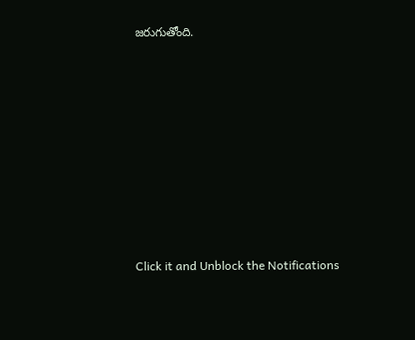జరుగుతోంది.












Click it and Unblock the Notifications